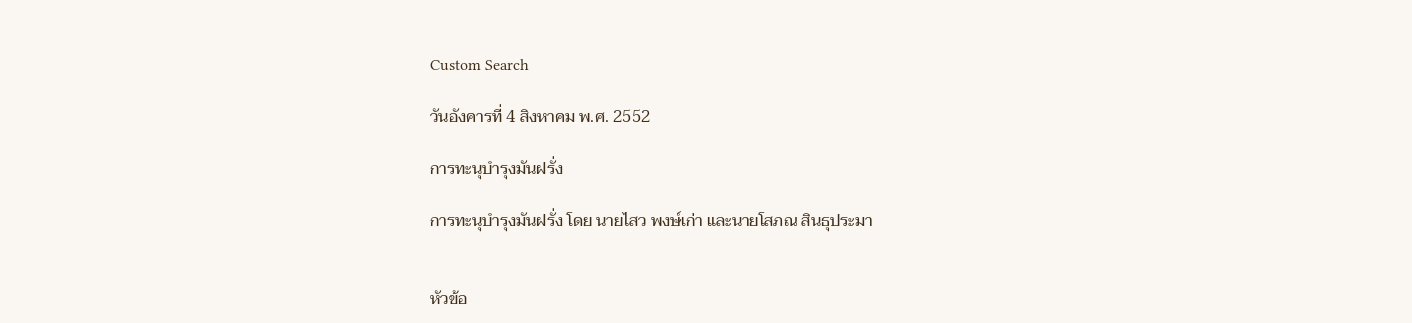Custom Search

วันอังคารที่ 4 สิงหาคม พ.ศ. 2552

การทะนุบำรุงมันฝรั่ง

การทะนุบำรุงมันฝรั่ง โดย นายไสว พงษ์เก่า และนายโสภณ สินธุประมา


หัวข้อ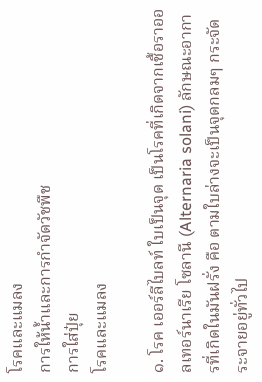โรคและแมลง
การให้น้ำและการกำจัดวัชพืช
การใส่ปุ๋ย
โรคและแมลง

๑. โรค เออร์ลีไบลท์ ใบเป็นจุด เป็นโรคที่เกิดจากเชื้อราออลเทอร์นาเรีย โซลานี (Alternaria solani) ลักษณะอาการที่เกิดในมันฝรั่ง คือ ตามใบล่างจะเป็นจุดกลมๆ กระจัดระจายอยู่ทั่วไป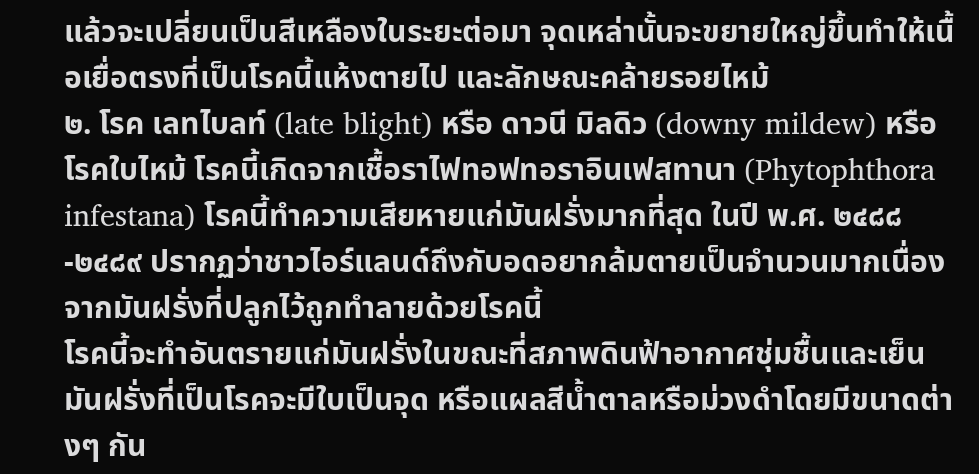แล้วจะเปลี่ยนเป็นสีเหลืองในระยะต่อมา จุดเหล่านั้นจะขยายใหญ่ขึ้นทำให้เนื้อเยื่อตรงที่เป็นโรคนี้แห้งตายไป และลักษณะคล้ายรอยไหม้
๒. โรค เลทไบลท์ (late blight) หรือ ดาวนี มิลดิว (downy mildew) หรือโรคใบไหม้ โรคนี้เกิดจากเชื้อราไฟทอฟทอราอินเฟสทานา (Phytophthora infestana) โรคนี้ทำความเสียหายแก่มันฝรั่งมากที่สุด ในปี พ.ศ. ๒๔๘๘-๒๔๘๙ ปรากฏว่าชาวไอร์แลนด์ถึงกับอดอยากล้มตายเป็นจำนวนมากเนื่องจากมันฝรั่งที่ปลูกไว้ถูกทำลายด้วยโรคนี้
โรคนี้จะทำอันตรายแก่มันฝรั่งในขณะที่สภาพดินฟ้าอากาศชุ่มชื้นและเย็น มันฝรั่งที่เป็นโรคจะมีใบเป็นจุด หรือแผลสีน้ำตาลหรือม่วงดำโดยมีขนาดต่างๆ กัน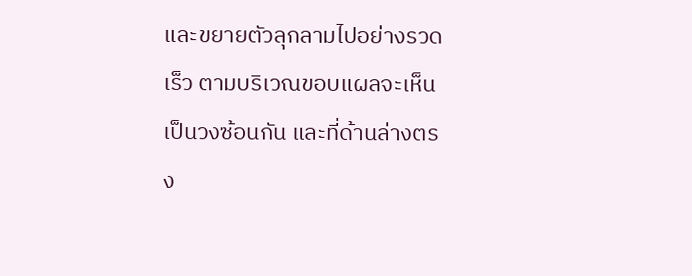และขยายตัวลุกลามไปอย่างรวดเร็ว ตามบริเวณขอบแผลจะเห็นเป็นวงซ้อนกัน และที่ด้านล่างตรง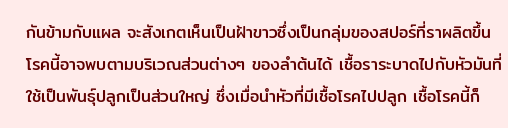กันข้ามกับแผล จะสังเกตเห็นเป็นฝ้าขาวซึ่งเป็นกลุ่มของสปอร์ที่ราผลิตขึ้น โรคนี้อาจพบตามบริเวณส่วนต่างๆ ของลำต้นได้ เชื้อราระบาดไปกับหัวมันที่ใช้เป็นพันธุ์ปลูกเป็นส่วนใหญ่ ซึ่งเมื่อนำหัวที่มีเชื้อโรคไปปลูก เชื้อโรคนี้ก็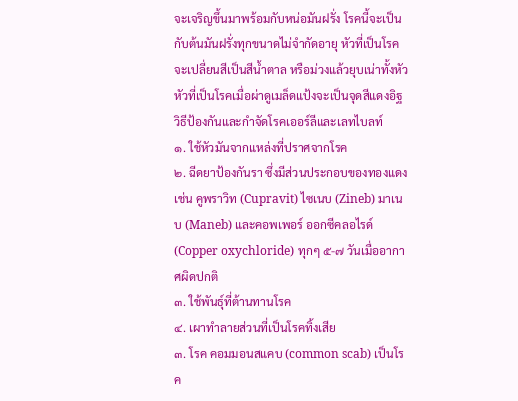จะเจริญขึ้นมาพร้อมกับหน่อมันฝรั่ง โรคนี้จะเป็นกับต้นมันฝรั่งทุกขนาดไม่จำกัดอายุ หัวที่เป็นโรคจะเปลี่ยนสีเป็นสีน้ำตาล หรือม่วงแล้วยุบเน่าทั้งหัว หัวที่เป็นโรคเมื่อผ่าดูเมล็ดแป้งจะเป็นจุดสีแดงอิฐ
วิธีป้องกันและกำจัดโรคเออร์ลีและเลทไบลท์
๑. ใช้หัวมันจากแหล่งที่ปราศจากโรค
๒. ฉีดยาป้องกันรา ซึ่งมีส่วนประกอบของทองแดง เช่น คูพราวิท (Cupravit) ไซเนบ (Zineb) มาเนบ (Maneb) และคอพเพอร์ ออกซีคลอไรด์ (Copper oxychloride) ทุกๆ ๕-๗ วันเมื่ออากาศผิดปกติ
๓. ใช้พันธุ์ที่ต้านทานโรค
๔. เผาทำลายส่วนที่เป็นโรคทิ้งเสีย
๓. โรค คอมมอนสแคบ (common scab) เป็นโรค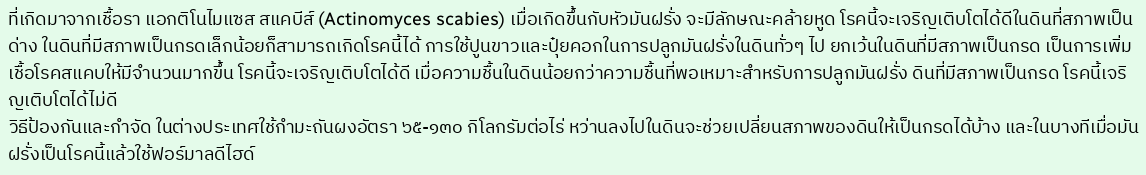ที่เกิดมาจากเชื้อรา แอกติโนไมแซส สแคบีส์ (Actinomyces scabies) เมื่อเกิดขึ้นกับหัวมันฝรั่ง จะมีลักษณะคล้ายหูด โรคนี้จะเจริญเติบโตได้ดีในดินที่สภาพเป็นด่าง ในดินที่มีสภาพเป็นกรดเล็กน้อยก็สามารถเกิดโรคนี้ได้ การใช้ปูนขาวและปุ๋ยคอกในการปลูกมันฝรั่งในดินทั่วๆ ไป ยกเว้นในดินที่มีสภาพเป็นกรด เป็นการเพิ่มเชื้อโรคสแคบให้มีจำนวนมากขึ้น โรคนี้จะเจริญเติบโตได้ดี เมื่อความชื้นในดินน้อยกว่าความชื้นที่พอเหมาะสำหรับการปลูกมันฝรั่ง ดินที่มีสภาพเป็นกรด โรคนี้เจริญเติบโตได้ไม่ดี
วิธีป้องกันและกำจัด ในต่างประเทศใช้กำมะถันผงอัตรา ๖๕-๑๓๐ กิโลกรัมต่อไร่ หว่านลงไปในดินจะช่วยเปลี่ยนสภาพของดินให้เป็นกรดได้บ้าง และในบางทีเมื่อมันฝรั่งเป็นโรคนี้แล้วใช้ฟอร์มาลดีไฮด์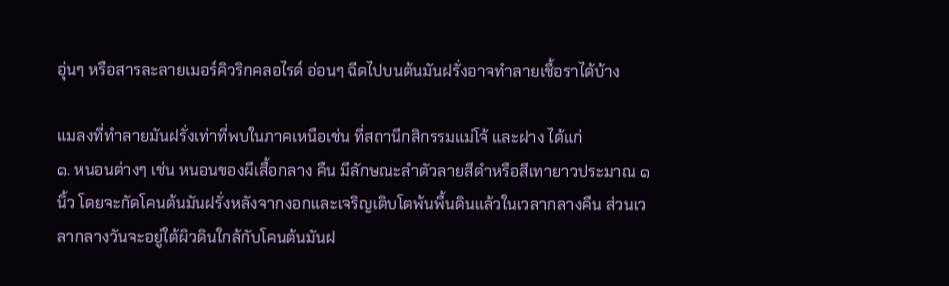อุ่นๆ หรือสารละลายเมอร์คิวริกคลอไรด์ อ่อนๆ ฉีดไปบนต้นมันฝรั่งอาจทำลายเชื้อราได้บ้าง

แมลงที่ทำลายมันฝรั่งเท่าที่พบในภาคเหนือเช่น ที่สถานีกสิกรรมแม่โจ้ และฝาง ได้แก่
๑. หนอนต่างๆ เช่น หนอนของผีเสื้อกลาง คืน มีลักษณะลำตัวลายสีดำหรือสีเทายาวประมาณ ๑ นิ้ว โดยจะกัดโคนต้นมันฝรั่งหลังจากงอกและเจริญเติบโตพ้นพื้นดินแล้วในเวลากลางคืน ส่วนเวลากลางวันจะอยู่ใต้ผิวดินใกล้กับโคนต้นมันฝ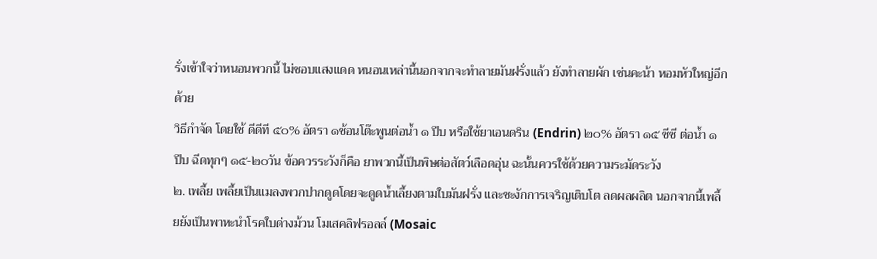รั่งเข้าใจว่าหนอนพวกนี้ ไม่ชอบแสงแดด หนอนเหล่านี้นอกจากจะทำลายมันฝรั่งแล้ว ยังทำลายผัก เช่นคะน้า หอมหัวใหญ่อีกด้วย
วิธีกำจัด โดยใช้ ดีดีที ๕๐% อัตรา ๑ช้อนโต๊ะพูนต่อน้ำ ๑ ปีบ หรือใช้ยาเอนดริน (Endrin) ๒๐% อัตรา ๑๕ ซีซี ต่อน้ำ ๑ ปีบ ฉีดทุกๆ ๑๕-๒๐วัน ข้อควรระวังก็คือ ยาพวกนี้เป็นพิษต่อสัตว์เลือดอุ่น ฉะนั้นควรใช้ด้วยความระมัดระวัง
๒. เพลี้ย เพลี้ยเป็นแมลงพวกปากดูดโดยจะดูดน้ำเลี้ยงตามใบมันฝรั่ง และชะงักการเจริญเติบโต ลดผลผลิต นอกจากนี้เพลี้ยยังเป็นพาหะนำโรคใบด่างม้วน โมเสคลิฟรอลล์ (Mosaic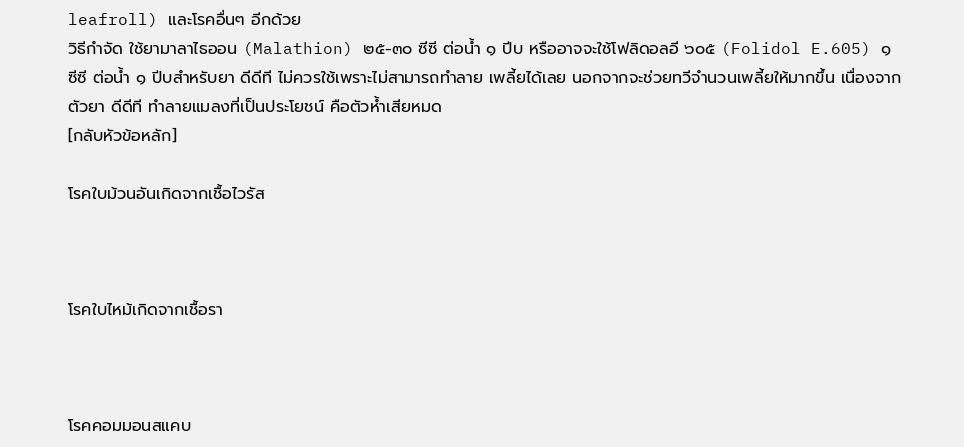leafroll) และโรคอื่นๆ อีกด้วย
วิธีกำจัด ใช้ยามาลาไธออน (Malathion) ๒๕-๓๐ ซีซี ต่อน้ำ ๑ ปีบ หรืออาจจะใช้โฟลิดอลอี ๖๐๕ (Folidol E.605) ๑ ซีซี ต่อน้ำ ๑ ปีบสำหรับยา ดีดีที ไม่ควรใช้เพราะไม่สามารถทำลาย เพลี้ยได้เลย นอกจากจะช่วยทวีจำนวนเพลี้ยให้มากขึ้น เนื่องจากตัวยา ดีดีที ทำลายแมลงที่เป็นประโยชน์ คือตัวห้ำเสียหมด
[กลับหัวข้อหลัก]

โรคใบม้วนอันเกิดจากเชื้อไวรัส



โรคใบไหม้เกิดจากเชื้อรา



โรคคอมมอนสแคบ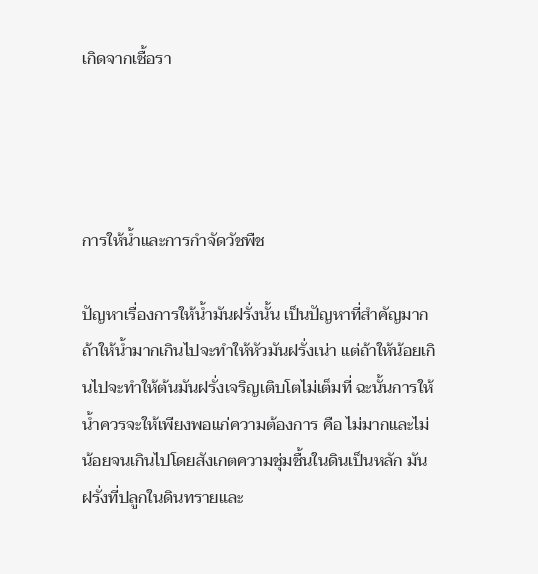เกิดจากเชื้อรา




การให้น้ำและการกำจัดวัชพืช

ปัญหาเรื่องการให้น้ำมันฝรั่งนั้น เป็นปัญหาที่สำคัญมาก ถ้าให้น้ำมากเกินไปจะทำให้หัวมันฝรั่งเน่า แต่ถ้าให้น้อยเกินไปจะทำให้ต้นมันฝรั่งเจริญเติบโตไม่เต็มที่ ฉะนั้นการให้น้ำควรจะให้เพียงพอแก่ความต้องการ คือ ไม่มากและไม่น้อยจนเกินไปโดยสังเกตความชุ่มชื้นในดินเป็นหลัก มันฝรั่งที่ปลูกในดินทรายและ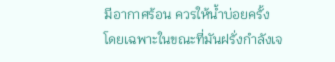มีอากาศร้อน ควรให้น้ำบ่อยครั้ง โดยเฉพาะในขณะที่มันฝรั่งกำลังเจ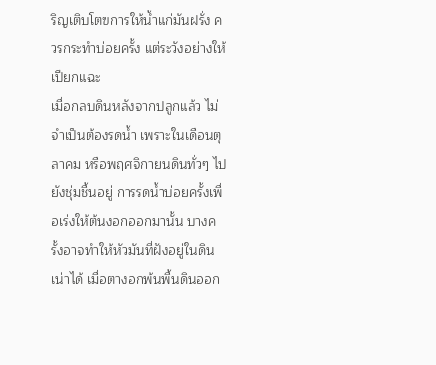ริญเติบโตฃการให้น้ำแก่มันฝรั่ง ควรกระทำบ่อยครั้ง แต่ระวังอย่างให้เปียกแฉะ
เมื่อกลบดินหลังจากปลูกแล้ว ไม่จำเป็นต้องรดน้ำ เพราะในเดือนตุลาคม หรือพฤศจิกายนดินทั่วๆ ไปยังชุ่มชื้นอยู่ การรดน้ำบ่อยครั้งเพื่อเร่งให้ต้นงอกออกมานั้น บางครั้งอาจทำให้หัวมันที่ฝังอยู่ในดินเน่าได้ เมื่อตางอกพ้นพื้นดินออก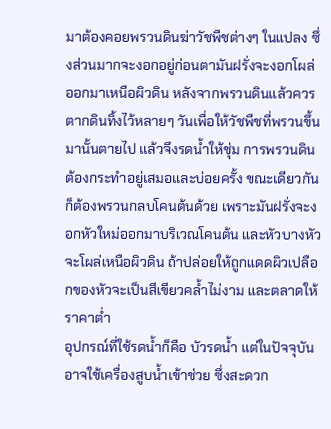มาต้องคอยพรวนดินฆ่าวัชพืชต่างๆ ในแปลง ซึ่งส่วนมากจะงอกอยู่ก่อนตามันฝรั่งจะงอกโผล่ออกมาเหนือผิวดิน หลังจากพรวนดินแล้วควรตากดินทิ้งไว้หลายๆ วันเพื่อให้วัชพืชที่พรวนขึ้นมานั้นตายไป แล้วจึงรดน้ำให้ชุ่ม การพรวนดินต้องกระทำอยู่เสมอและบ่อยครั้ง ขณะเดียวกันก็ต้องพรวนกลบโคนต้นด้วย เพราะมันฝรั่งจะงอกหัวใหม่ออกมาบริเวณโคนต้น และหัวบางหัวจะโผล่เหนือผิวดิน ถ้าปล่อยให้ถูกแดดผิวเปลือกของหัวจะเป็นสีเขียวคล้ำไม่งาม และตลาดให้ราคาต่ำ
อุปกรณ์ที่ใช้รดน้ำก็คือ บัวรดน้ำ แต่ในปัจจุบันอาจใช้เครื่องสูบน้ำเข้าช่วย ซึ่งสะดวก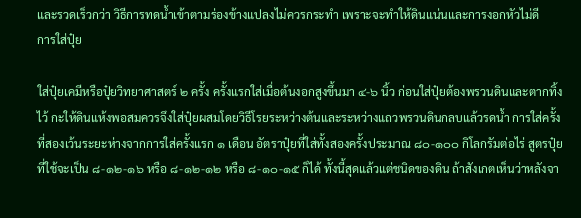และรวดเร็วกว่า วิธีการทดน้ำเข้าตามร่องข้างแปลงไม่ควรกระทำ เพราะจะทำให้ดินแน่นและการงอกหัวไม่ดี
การใส่ปุ๋ย

ใส่ปุ๋ยเคมีหรือปุ๋ยวิทยาศาสตร์ ๒ ครั้ง ครั้งแรกใส่เมื่อต้นงอกสูงขึ้นมา ๔-๖ นิ้ว ก่อนใส่ปุ๋ยต้องพรวนดินและตากทิ้งไว้ กะให้ดินแห้งพอสมควรจึงใส่ปุ๋ยผสมโดยวิธีโรยระหว่างต้นและระหว่างแถวพรวนดินกลบแล้วรดน้ำ การใส่ครั้งที่สองเว้นระยะห่างจากการใส่ครั้งแรก ๑ เดือน อัตราปุ๋ยที่ใส่ทั้งสองครั้งประมาณ ๘๐-๑๐๐ กิโลกรัมต่อไร่ สูตรปุ๋ยที่ใช้จะเป็น ๘-๑๒-๑๖ หรือ ๘-๑๒-๑๒ หรือ ๘-๑๐-๑๕ ก็ได้ ทั้งนี้สุดแล้วแต่ชนิดของดิน ถ้าสังเกตเห็นว่าหลังจา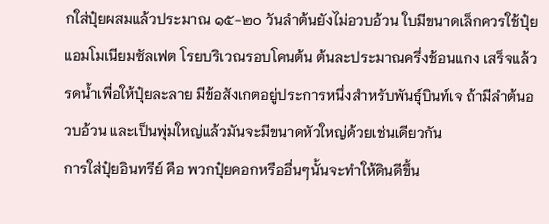กใส่ปุ๋ยผสมแล้วประมาณ ๑๕-๒๐ วันลำต้นยังไม่อวบอ้วน ใบมีขนาดเล็กควรใช้ปุ๋ยแอมโมเนียมซัลเฟต โรยบริเวณรอบโคนต้น ต้นละประมาณครึ่งช้อนแกง เสร็จแล้วรดน้ำเพื่อให้ปุ๋ยละลาย มีข้อสังเกตอยู่ประการหนึ่งสำหรับพันธุ์บินท์เจ ถ้ามีลำต้นอวบอ้วน และเป็นพุ่มใหญ่แล้วมันจะมีขนาดหัวใหญ่ด้วยเช่นเดียวกัน
การใส่ปุ๋ยอินทรีย์ คือ พวกปุ๋ยคอกหรืออื่นๆนั้นจะทำให้ดินดีขึ้น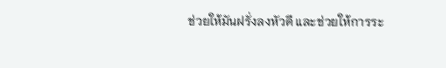ช่วยให้มันฝรั่งลงหัวดี และช่วยให้การระ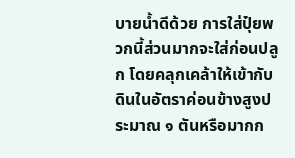บายน้ำดีด้วย การใส่ปุ๋ยพวกนี้ส่วนมากจะใส่ก่อนปลูก โดยคลุกเคล้าให้เข้ากับดินในอัตราค่อนข้างสูงประมาณ ๑ ตันหรือมากก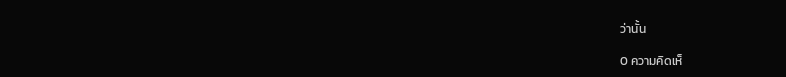ว่านั้น

0 ความคิดเห็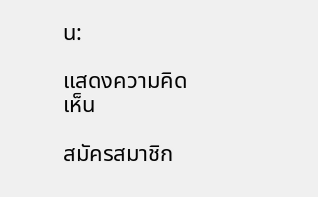น:

แสดงความคิดเห็น

สมัครสมาชิก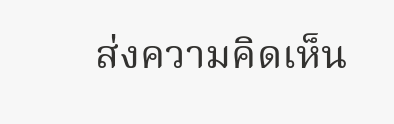ส่งความคิดเห็น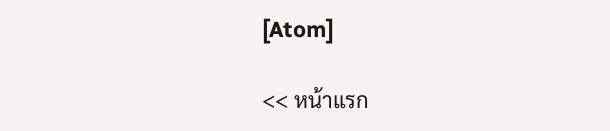[Atom]

<< หน้าแรก